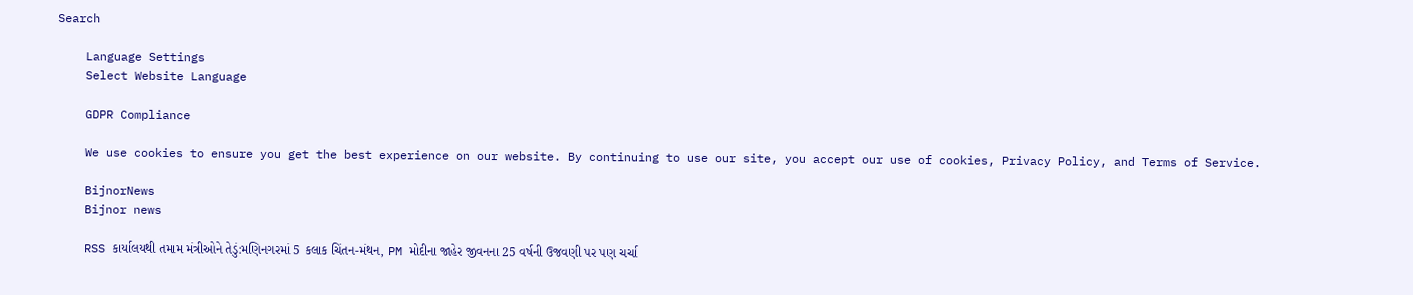Search

    Language Settings
    Select Website Language

    GDPR Compliance

    We use cookies to ensure you get the best experience on our website. By continuing to use our site, you accept our use of cookies, Privacy Policy, and Terms of Service.

    BijnorNews
    Bijnor news

    RSS કાર્યાલયથી તમામ મંત્રીઓને તેડું:મણિનગરમાં 5 કલાક ચિંતન-મંથન, PM મોદીના જાહેર જીવનના 25 વર્ષની ઉજવણી પર પણ ચર્ચા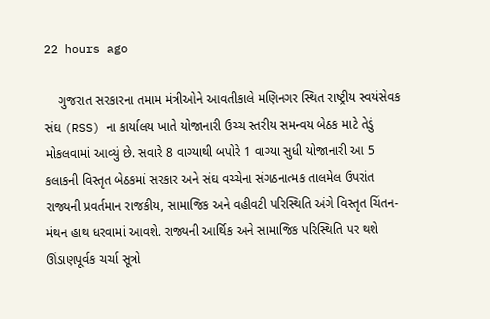22 hours ago

    ગુજરાત સરકારના તમામ મંત્રીઓને આવતીકાલે મણિનગર સ્થિત રાષ્ટ્રીય સ્વયંસેવક સંઘ (RSS) ના કાર્યાલય ખાતે યોજાનારી ઉચ્ચ સ્તરીય સમન્વય બેઠક માટે તેડું મોકલવામાં આવ્યું છે. સવારે 8 વાગ્યાથી બપોરે 1 વાગ્યા સુધી યોજાનારી આ 5 કલાકની વિસ્તૃત બેઠકમાં સરકાર અને સંઘ વચ્ચેના સંગઠનાત્મક તાલમેલ ઉપરાંત રાજ્યની પ્રવર્તમાન રાજકીય, સામાજિક અને વહીવટી પરિસ્થિતિ અંગે વિસ્તૃત ચિંતન-મંથન હાથ ધરવામાં આવશે. રાજ્યની આર્થિક અને સામાજિક પરિસ્થિતિ પર થશે ઊંડાણપૂર્વક ચર્ચા સૂત્રો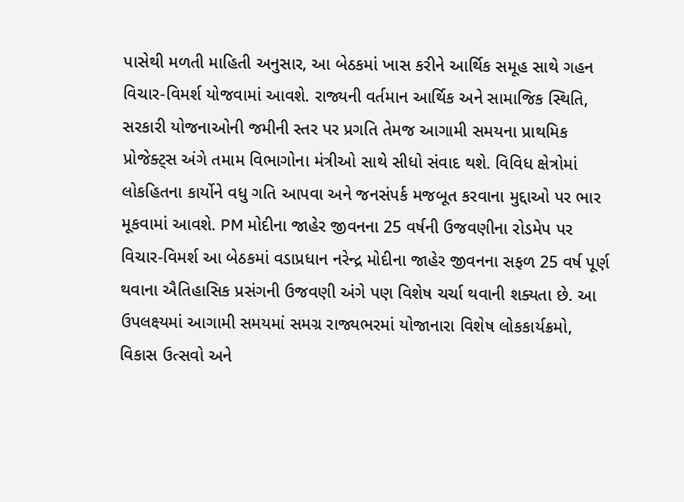પાસેથી મળતી માહિતી અનુસાર, આ બેઠકમાં ખાસ કરીને આર્થિક સમૂહ સાથે ગહન વિચાર-વિમર્શ યોજવામાં આવશે. રાજ્યની વર્તમાન આર્થિક અને સામાજિક સ્થિતિ, સરકારી યોજનાઓની જમીની સ્તર પર પ્રગતિ તેમજ આગામી સમયના પ્રાથમિક પ્રોજેક્ટ્સ અંગે તમામ વિભાગોના મંત્રીઓ સાથે સીધો સંવાદ થશે. વિવિધ ક્ષેત્રોમાં લોકહિતના કાર્યોને વધુ ગતિ આપવા અને જનસંપર્ક મજબૂત કરવાના મુદ્દાઓ પર ભાર મૂકવામાં આવશે. PM મોદીના જાહેર જીવનના 25 વર્ષની ઉજવણીના રોડમેપ પર વિચાર-વિમર્શ આ બેઠકમાં વડાપ્રધાન નરેન્દ્ર મોદીના જાહેર જીવનના સફળ 25 વર્ષ પૂર્ણ થવાના ઐતિહાસિક પ્રસંગની ઉજવણી અંગે પણ વિશેષ ચર્ચા થવાની શક્યતા છે. આ ઉપલક્ષ્યમાં આગામી સમયમાં સમગ્ર રાજ્યભરમાં યોજાનારા વિશેષ લોકકાર્યક્રમો, વિકાસ ઉત્સવો અને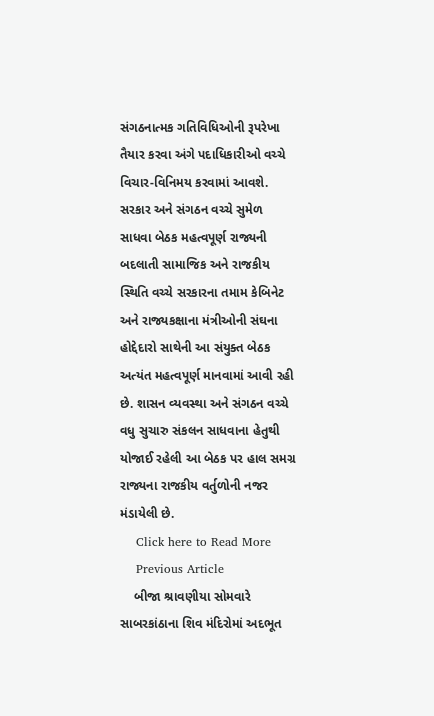સંગઠનાત્મક ગતિવિધિઓની રૂપરેખા તૈયાર કરવા અંગે પદાધિકારીઓ વચ્ચે વિચાર-વિનિમય કરવામાં આવશે. સરકાર અને સંગઠન વચ્ચે સુમેળ સાધવા બેઠક મહત્વપૂર્ણ રાજ્યની બદલાતી સામાજિક અને રાજકીય સ્થિતિ વચ્ચે સરકારના તમામ કેબિનેટ અને રાજ્યકક્ષાના મંત્રીઓની સંઘના હોદ્દેદારો સાથેની આ સંયુક્ત બેઠક અત્યંત મહત્વપૂર્ણ માનવામાં આવી રહી છે. શાસન વ્યવસ્થા અને સંગઠન વચ્ચે વધુ સુચારુ સંકલન સાધવાના હેતુથી યોજાઈ રહેલી આ બેઠક પર હાલ સમગ્ર રાજ્યના રાજકીય વર્તુળોની નજર મંડાયેલી છે.
    Click here to Read More
    Previous Article
    બીજા શ્રાવણીયા સોમવારે સાબરકાંઠાના શિવ મંદિરોમાં અદભૂત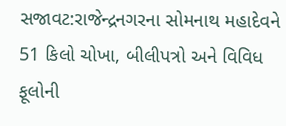સજાવટ:રાજેન્દ્રનગરના સોમનાથ મહાદેવને 51 કિલો ચોખા, બીલીપત્રો અને વિવિધ ફૂલોની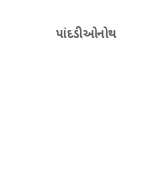પાંદડીઓનોથ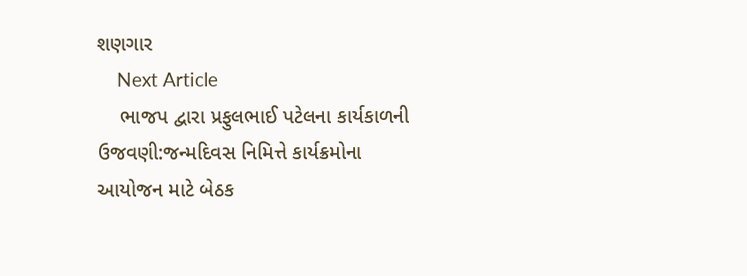શણગાર
    Next Article
    ભાજપ દ્વારા પ્રફુલભાઈ પટેલના કાર્યકાળની ઉજવણી:જન્મદિવસ નિમિત્તે કાર્યક્રમોના આયોજન માટે બેઠક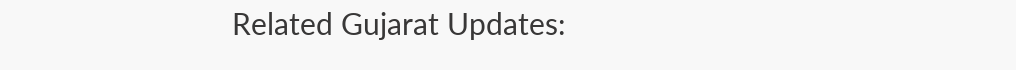Related Gujarat Updates: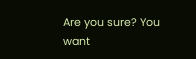Are you sure? You want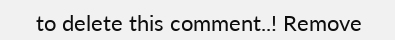to delete this comment..! Remove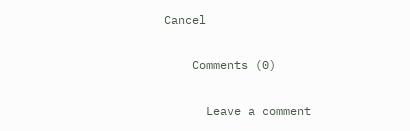Cancel

    Comments (0)

      Leave a comment